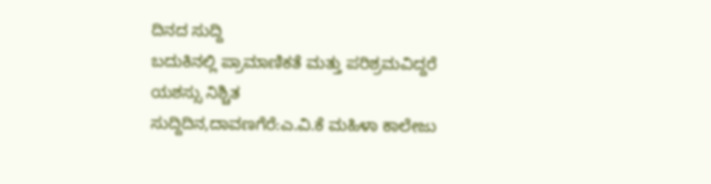ದಿನದ ಸುದ್ದಿ
ಬದುಕಿನಲ್ಲಿ ಪ್ರಾಮಾಣಿಕತೆ ಮತ್ತು ಪರಿಶ್ರಮವಿದ್ದರೆ ಯಶಸ್ಸು ನಿಶ್ಚಿತ
ಸುದ್ದಿದಿನ,ದಾವಣಗೆರೆ:ಎ.ವಿ.ಕೆ ಮಹಿಳಾ ಕಾಲೇಜು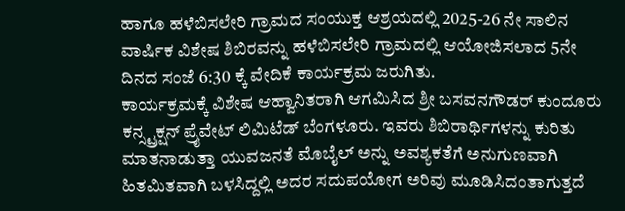ಹಾಗೂ ಹಳೆಬಿಸಲೇರಿ ಗ್ರಾಮದ ಸಂಯುಕ್ತ ಆಶ್ರಯದಲ್ಲಿ 2025-26 ನೇ ಸಾಲಿನ ವಾರ್ಷಿಕ ವಿಶೇಷ ಶಿಬಿರವನ್ನು ಹಳೆಬಿಸಲೇರಿ ಗ್ರಾಮದಲ್ಲಿ ಆಯೋಜಿಸಲಾದ 5ನೇ ದಿನದ ಸಂಜೆ 6:30 ಕ್ಕೆ ವೇದಿಕೆ ಕಾರ್ಯಕ್ರಮ ಜರುಗಿತು.
ಕಾರ್ಯಕ್ರಮಕ್ಕೆ ವಿಶೇಷ ಆಹ್ವಾನಿತರಾಗಿ ಆಗಮಿಸಿದ ಶ್ರೀ ಬಸವನಗೌಡರ್ ಕುಂದೂರು ಕನ್ಸ್ಟ್ರಕ್ಷನ್ ಪ್ರೈವೇಟ್ ಲಿಮಿಟೆಡ್ ಬೆಂಗಳೂರು. ಇವರು ಶಿಬಿರಾರ್ಥಿಗಳನ್ನು ಕುರಿತು ಮಾತನಾಡುತ್ತಾ ಯುವಜನತೆ ಮೊಬೈಲ್ ಅನ್ನು ಅವಶ್ಯಕತೆಗೆ ಅನುಗುಣವಾಗಿ ಹಿತಮಿತವಾಗಿ ಬಳಸಿದ್ದಲ್ಲಿ ಅದರ ಸದುಪಯೋಗ ಅರಿವು ಮೂಡಿಸಿದಂತಾಗುತ್ತದೆ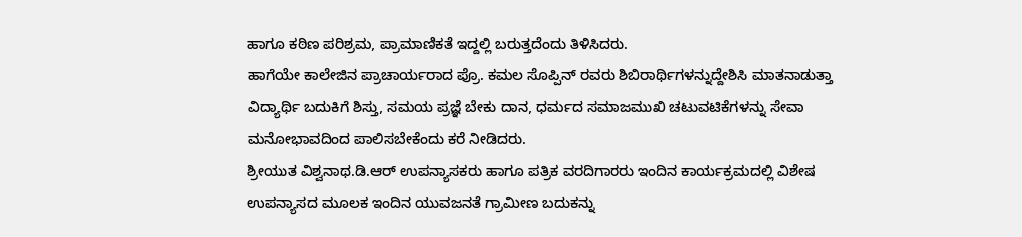ಹಾಗೂ ಕಠಿಣ ಪರಿಶ್ರಮ, ಪ್ರಾಮಾಣಿಕತೆ ಇದ್ದಲ್ಲಿ ಬರುತ್ತದೆಂದು ತಿಳಿಸಿದರು.
ಹಾಗೆಯೇ ಕಾಲೇಜಿನ ಪ್ರಾಚಾರ್ಯರಾದ ಪ್ರೊ. ಕಮಲ ಸೊಪ್ಪಿನ್ ರವರು ಶಿಬಿರಾರ್ಥಿಗಳನ್ನುದ್ದೇಶಿಸಿ ಮಾತನಾಡುತ್ತಾ ವಿದ್ಯಾರ್ಥಿ ಬದುಕಿಗೆ ಶಿಸ್ತು, ಸಮಯ ಪ್ರಜ್ಞೆ ಬೇಕು ದಾನ, ಧರ್ಮದ ಸಮಾಜಮುಖಿ ಚಟುವಟಿಕೆಗಳನ್ನು ಸೇವಾ ಮನೋಭಾವದಿಂದ ಪಾಲಿಸಬೇಕೆಂದು ಕರೆ ನೀಡಿದರು.
ಶ್ರೀಯುತ ವಿಶ್ವನಾಥ.ಡಿ.ಆರ್ ಉಪನ್ಯಾಸಕರು ಹಾಗೂ ಪತ್ರಿಕ ವರದಿಗಾರರು ಇಂದಿನ ಕಾರ್ಯಕ್ರಮದಲ್ಲಿ ವಿಶೇಷ ಉಪನ್ಯಾಸದ ಮೂಲಕ ಇಂದಿನ ಯುವಜನತೆ ಗ್ರಾಮೀಣ ಬದುಕನ್ನು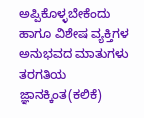ಅಪ್ಪಿಕೊಳ್ಳಬೇಕೆಂದು ಹಾಗೂ ವಿಶೇಷ ವ್ಯಕ್ತಿಗಳ ಅನುಭವದ ಮಾತುಗಳು ತರಗತಿಯ ಜ್ಞಾನಕ್ಕಿಂತ(ಕಲಿಕೆ)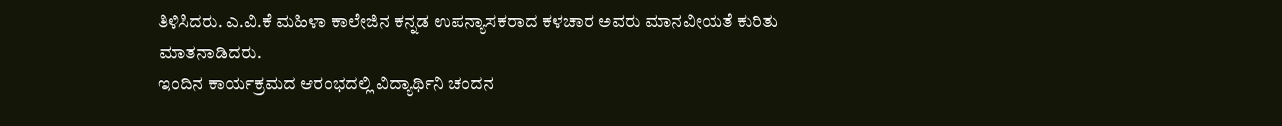ತಿಳಿಸಿದರು. ಎ.ವಿ.ಕೆ ಮಹಿಳಾ ಕಾಲೇಜಿನ ಕನ್ನಡ ಉಪನ್ಯಾಸಕರಾದ ಕಳಚಾರ ಅವರು ಮಾನವೀಯತೆ ಕುರಿತು ಮಾತನಾಡಿದರು.
ಇಂದಿನ ಕಾರ್ಯಕ್ರಮದ ಆರಂಭದಲ್ಲಿ ವಿದ್ಯಾರ್ಥಿನಿ ಚಂದನ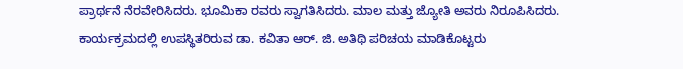ಪ್ರಾರ್ಥನೆ ನೆರವೇರಿಸಿದರು. ಭೂಮಿಕಾ ರವರು ಸ್ವಾಗತಿಸಿದರು. ಮಾಲ ಮತ್ತು ಜ್ಯೋತಿ ಅವರು ನಿರೂಪಿಸಿದರು. ಕಾರ್ಯಕ್ರಮದಲ್ಲಿ ಉಪಸ್ಥಿತರಿರುವ ಡಾ. ಕವಿತಾ ಆರ್. ಜಿ. ಅತಿಥಿ ಪರಿಚಯ ಮಾಡಿಕೊಟ್ಟರು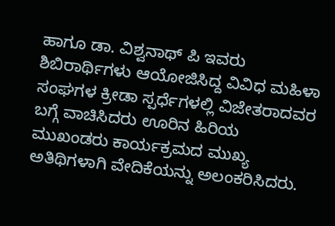ಹಾಗೂ ಡಾ. ವಿಶ್ವನಾಥ್ ಪಿ ಇವರು ಶಿಬಿರಾರ್ಥಿಗಳು ಆಯೋಜಿಸಿದ್ದ ವಿವಿಧ ಮಹಿಳಾ ಸಂಘಗಳ ಕ್ರೀಡಾ ಸ್ಪರ್ಧೆಗಳಲ್ಲಿ ವಿಜೇತರಾದವರ ಬಗ್ಗೆ ವಾಚಿಸಿದರು ಊರಿನ ಹಿರಿಯ ಮುಖಂಡರು ಕಾರ್ಯಕ್ರಮದ ಮುಖ್ಯ ಅತಿಥಿಗಳಾಗಿ ವೇದಿಕೆಯನ್ನು ಅಲಂಕರಿಸಿದರು.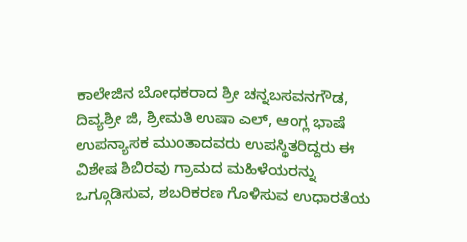ಕಾಲೇಜಿನ ಬೋಧಕರಾದ ಶ್ರೀ ಚನ್ನಬಸವನಗೌಡ, ದಿವ್ಯಶ್ರೀ ಜಿ, ಶ್ರೀಮತಿ ಉಷಾ ಎಲ್, ಆಂಗ್ಲ ಭಾಷೆ ಉಪನ್ಯಾಸಕ ಮುಂತಾದವರು ಉಪಸ್ಥಿತರಿದ್ದರು ಈ ವಿಶೇಷ ಶಿಬಿರವು ಗ್ರಾಮದ ಮಹಿಳೆಯರನ್ನು ಒಗ್ಗೂಡಿಸುವ, ಶಬರಿಕರಣ ಗೊಳಿಸುವ ಉಧಾರತೆಯ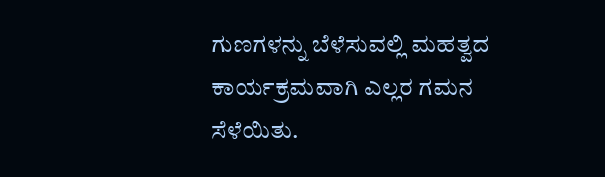ಗುಣಗಳನ್ನು ಬೆಳೆಸುವಲ್ಲಿ ಮಹತ್ವದ ಕಾರ್ಯಕ್ರಮವಾಗಿ ಎಲ್ಲರ ಗಮನ ಸೆಳೆಯಿತು.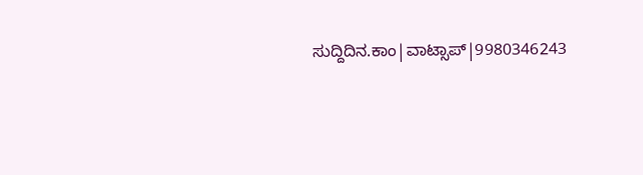ಸುದ್ದಿದಿನ.ಕಾಂ|ವಾಟ್ಸಾಪ್|9980346243